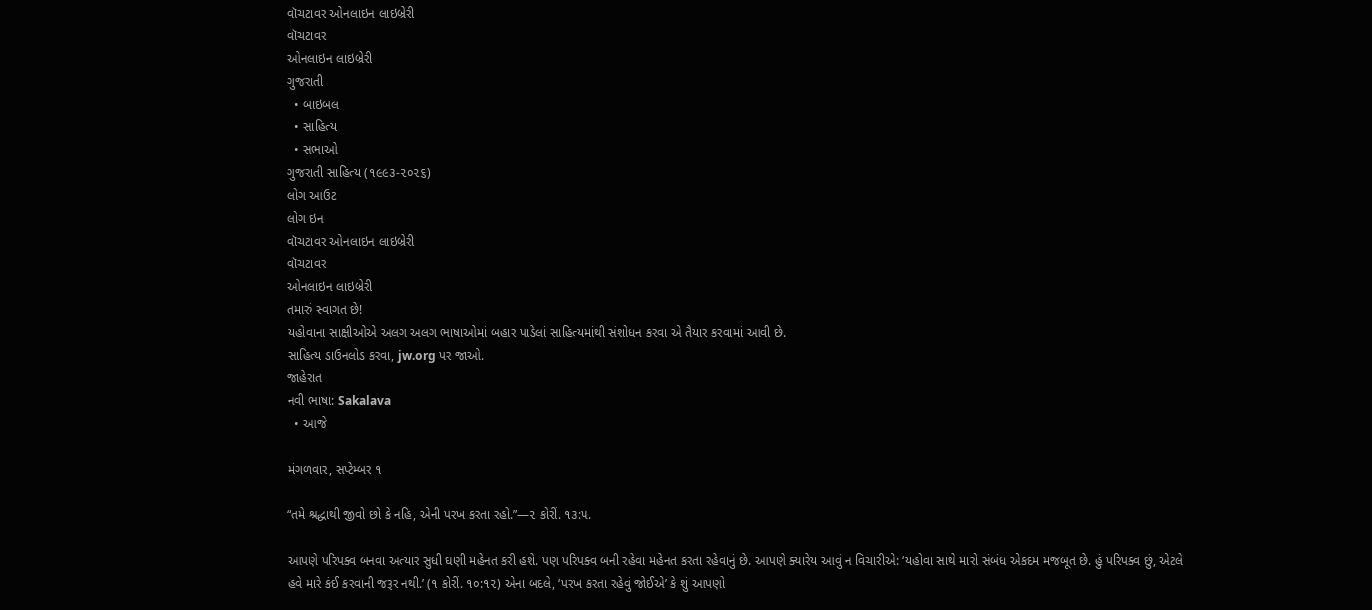વૉચટાવર ઓનલાઇન લાઇબ્રેરી
વૉચટાવર
ઓનલાઇન લાઇબ્રેરી
ગુજરાતી
  • બાઇબલ
  • સાહિત્ય
  • સભાઓ
ગુજરાતી સાહિત્ય (૧૯૯૩-૨૦૨૬)
લોગ આઉટ
લોગ ઇન
વૉચટાવર ઓનલાઇન લાઇબ્રેરી
વૉચટાવર
ઓનલાઇન લાઇબ્રેરી
તમારું સ્વાગત છે!
યહોવાના સાક્ષીઓએ અલગ અલગ ભાષાઓમાં બહાર પાડેલાં સાહિત્યમાંથી સંશોધન કરવા એ તૈયાર કરવામાં આવી છે.
સાહિત્ય ડાઉનલોડ કરવા, jw.org પર જાઓ.
જાહેરાત
નવી ભાષા: Sakalava
  • આજે

મંગળવાર, સપ્ટેમ્બર ૧

“તમે શ્રદ્ધાથી જીવો છો કે નહિ, એની પરખ કરતા રહો.”—૨ કોરીં. ૧૩:૫.

આપણે પરિપક્વ બનવા અત્યાર સુધી ઘણી મહેનત કરી હશે. પણ પરિપક્વ બની રહેવા મહેનત કરતા રહેવાનું છે. આપણે ક્યારેય આવું ન વિચારીએ: ‘યહોવા સાથે મારો સંબંધ એકદમ મજબૂત છે. હું પરિપક્વ છું, એટલે હવે મારે કંઈ કરવાની જરૂર નથી.’ (૧ કોરીં. ૧૦:૧૨) એના બદલે, ‘પરખ કરતા રહેવું જોઈએ’ કે શું આપણો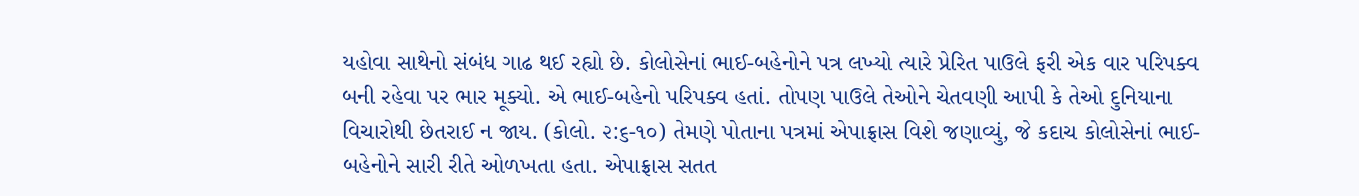યહોવા સાથેનો સંબંધ ગાઢ થઈ રહ્યો છે. કોલોસેનાં ભાઈ-બહેનોને પત્ર લખ્યો ત્યારે પ્રેરિત પાઉલે ફરી એક વાર પરિપક્વ બની રહેવા પર ભાર મૂક્યો. એ ભાઈ-બહેનો પરિપક્વ હતાં. તોપણ પાઉલે તેઓને ચેતવણી આપી કે તેઓ દુનિયાના વિચારોથી છેતરાઈ ન જાય. (કોલો. ૨:૬-૧૦) તેમણે પોતાના પત્રમાં એપાફ્રાસ વિશે જણાવ્યું, જે કદાચ કોલોસેનાં ભાઈ-બહેનોને સારી રીતે ઓળખતા હતા. એપાફ્રાસ સતત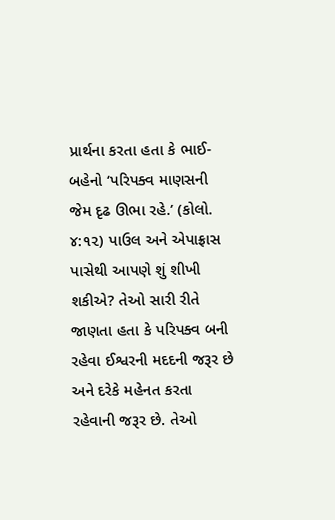પ્રાર્થના કરતા હતા કે ભાઈ-બહેનો ‘પરિપક્વ માણસની જેમ દૃઢ ઊભા રહે.’ (કોલો. ૪:૧૨) પાઉલ અને એપાફ્રાસ પાસેથી આપણે શું શીખી શકીએ? તેઓ સારી રીતે જાણતા હતા કે પરિપક્વ બની રહેવા ઈશ્વરની મદદની જરૂર છે અને દરેકે મહેનત કરતા રહેવાની જરૂર છે. તેઓ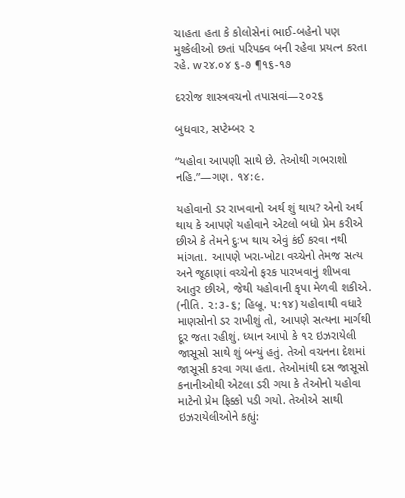ચાહતા હતા કે કોલોસેનાં ભાઈ-બહેનો પણ મુશ્કેલીઓ છતાં પરિપક્વ બની રહેવા પ્રયત્ન કરતા રહે. w૨૪.૦૪ ૬-૭ ¶૧૬-૧૭

દરરોજ શાસ્ત્રવચનો તપાસવાં—૨૦૨૬

બુધવાર, સપ્ટેમ્બર ૨

“યહોવા આપણી સાથે છે. તેઓથી ગભરાશો નહિ.”—ગણ. ૧૪:૯.

યહોવાનો ડર રાખવાનો અર્થ શું થાય? એનો અર્થ થાય કે આપણે યહોવાને એટલો બધો પ્રેમ કરીએ છીએ કે તેમને દુઃખ થાય એવું કંઈ કરવા નથી માંગતા. આપણે ખરા-ખોટા વચ્ચેનો તેમજ સત્ય અને જૂઠાણાં વચ્ચેનો ફરક પારખવાનું શીખવા આતુર છીએ, જેથી યહોવાની કૃપા મેળવી શકીએ. (નીતિ. ૨:૩-૬; હિબ્રૂ. ૫:૧૪) યહોવાથી વધારે માણસોનો ડર રાખીશું તો, આપણે સત્યના માર્ગથી દૂર જતા રહીશું. ધ્યાન આપો કે ૧૨ ઇઝરાયેલી જાસૂસો સાથે શું બન્યું હતું. તેઓ વચનના દેશમાં જાસૂસી કરવા ગયા હતા. તેઓમાંથી દસ જાસૂસો કનાનીઓથી એટલા ડરી ગયા કે તેઓનો યહોવા માટેનો પ્રેમ ફિક્કો પડી ગયો. તેઓએ સાથી ઇઝરાયેલીઓને કહ્યું: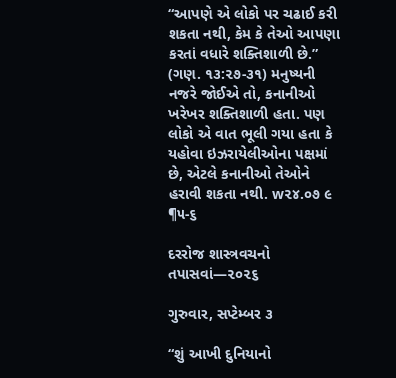“આપણે એ લોકો પર ચઢાઈ કરી શકતા નથી, કેમ કે તેઓ આપણા કરતાં વધારે શક્તિશાળી છે.” (ગણ. ૧૩:૨૭-૩૧) મનુષ્યની નજરે જોઈએ તો, કનાનીઓ ખરેખર શક્તિશાળી હતા. પણ લોકો એ વાત ભૂલી ગયા હતા કે યહોવા ઇઝરાયેલીઓના પક્ષમાં છે, એટલે કનાનીઓ તેઓને હરાવી શકતા નથી. w૨૪.૦૭ ૯ ¶૫-૬

દરરોજ શાસ્ત્રવચનો તપાસવાં—૨૦૨૬

ગુરુવાર, સપ્ટેમ્બર ૩

“શું આખી દુનિયાનો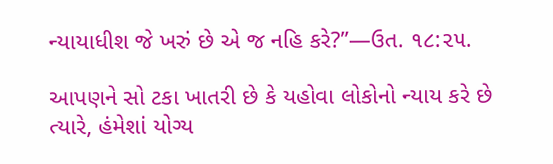ન્યાયાધીશ જે ખરું છે એ જ નહિ કરે?”—ઉત. ૧૮:૨૫.

આપણને સો ટકા ખાતરી છે કે યહોવા લોકોનો ન્યાય કરે છે ત્યારે, હંમેશાં યોગ્ય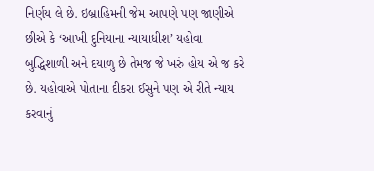નિર્ણય લે છે. ઇબ્રાહિમની જેમ આપણે પણ જાણીએ છીએ કે ‘આખી દુનિયાના ન્યાયાધીશ’ યહોવા બુદ્ધિશાળી અને દયાળુ છે તેમજ જે ખરું હોય એ જ કરે છે. યહોવાએ પોતાના દીકરા ઈસુને પણ એ રીતે ન્યાય કરવાનું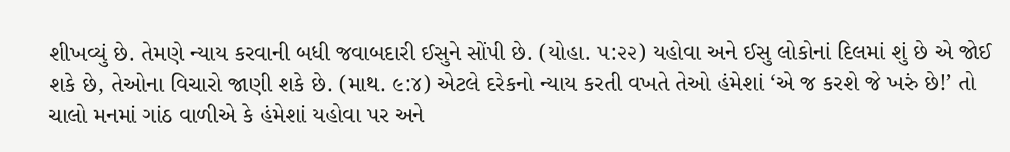શીખવ્યું છે. તેમણે ન્યાય કરવાની બધી જવાબદારી ઈસુને સોંપી છે. (યોહા. ૫:૨૨) યહોવા અને ઈસુ લોકોનાં દિલમાં શું છે એ જોઈ શકે છે, તેઓના વિચારો જાણી શકે છે. (માથ. ૯:૪) એટલે દરેકનો ન્યાય કરતી વખતે તેઓ હંમેશાં ‘એ જ કરશે જે ખરું છે!’ તો ચાલો મનમાં ગાંઠ વાળીએ કે હંમેશાં યહોવા પર અને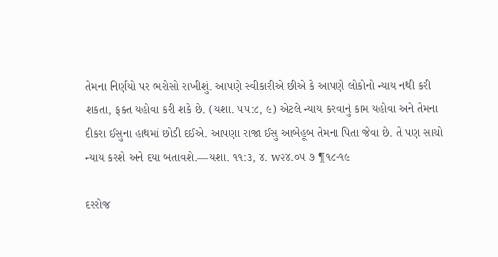તેમના નિર્ણયો પર ભરોસો રાખીશું. આપણે સ્વીકારીએ છીએ કે આપણે લોકોનો ન્યાય નથી કરી શકતા, ફક્ત યહોવા કરી શકે છે. (યશા. ૫૫:૮, ૯) એટલે ન્યાય કરવાનું કામ યહોવા અને તેમના દીકરા ઈસુના હાથમાં છોડી દઈએ. આપણા રાજા ઈસુ આબેહૂબ તેમના પિતા જેવા છે. તે પણ સાચો ન્યાય કરશે અને દયા બતાવશે.—યશા. ૧૧:૩, ૪. w૨૪.૦૫ ૭ ¶૧૮-૧૯

દરરોજ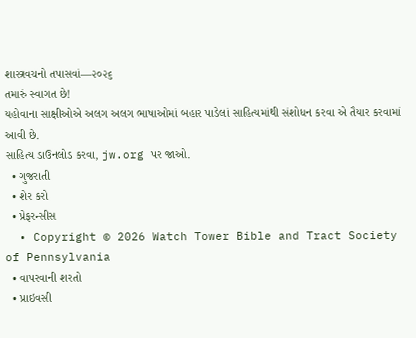શાસ્ત્રવચનો તપાસવાં—૨૦૨૬
તમારું સ્વાગત છે!
યહોવાના સાક્ષીઓએ અલગ અલગ ભાષાઓમાં બહાર પાડેલાં સાહિત્યમાંથી સંશોધન કરવા એ તૈયાર કરવામાં આવી છે.
સાહિત્ય ડાઉનલોડ કરવા, jw.org પર જાઓ.
  • ગુજરાતી
  • શેર કરો
  • પ્રેફરન્સીસ
  • Copyright © 2026 Watch Tower Bible and Tract Society of Pennsylvania
  • વાપરવાની શરતો
  • પ્રાઇવસી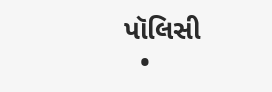પૉલિસી
  •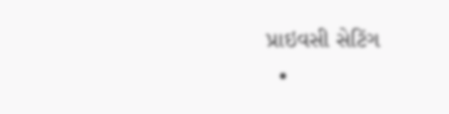પ્રાઇવસી સેટિંગ
  •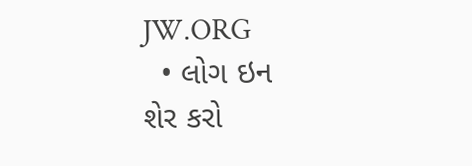JW.ORG
  • લોગ ઇન
શેર કરો